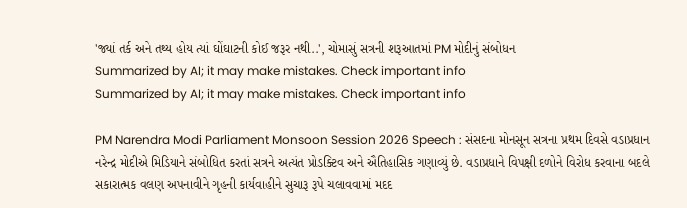'જ્યાં તર્ક અને તથ્ય હોય ત્યાં ઘોંઘાટની કોઈ જરૂર નથી..', ચોમાસું સત્રની શરૂઆતમાં PM મોદીનું સંબોધન
Summarized by AI; it may make mistakes. Check important info
Summarized by AI; it may make mistakes. Check important info

PM Narendra Modi Parliament Monsoon Session 2026 Speech : સંસદના મોનસૂન સત્રના પ્રથમ દિવસે વડાપ્રધાન નરેન્દ્ર મોદીએ મિડિયાને સંબોધિત કરતાં સત્રને અત્યંત પ્રોડક્ટિવ અને ઐતિહાસિક ગણાવ્યું છે. વડાપ્રધાને વિપક્ષી દળોને વિરોધ કરવાના બદલે સકારાત્મક વલણ અપનાવીને ગૃહની કાર્યવાહીને સુચારૂ રૂપે ચલાવવામાં મદદ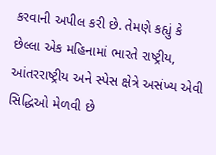કરવાની અપીલ કરી છે. તેમણે કહ્યું કે છેલ્લા એક મહિનામાં ભારતે રાષ્ટ્રીય, આંતરરાષ્ટ્રીય અને સ્પેસ ક્ષેત્રે અસંખ્ય એવી સિદ્ધિઓ મેળવી છે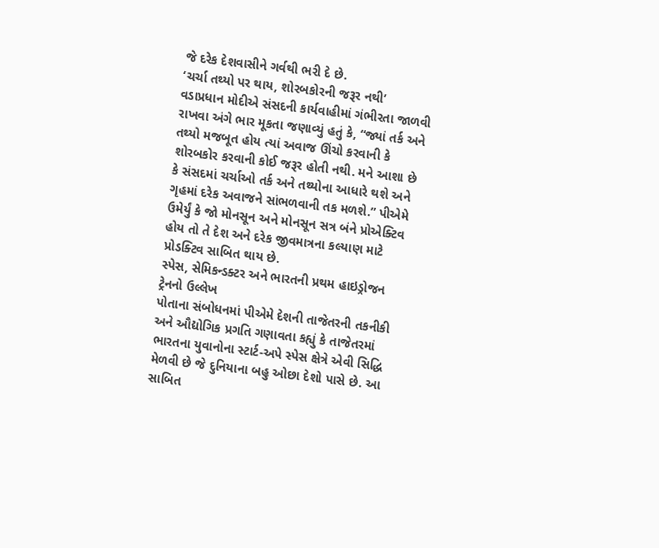જે દરેક દેશવાસીને ગર્વથી ભરી દે છે.
‘ચર્ચા તથ્યો પર થાય, શોરબકોરની જરૂર નથી’
વડાપ્રધાન મોદીએ સંસદની કાર્યવાહીમાં ગંભીરતા જાળવી રાખવા અંગે ભાર મૂકતા જણાવ્યું હતું કે, “જ્યાં તર્ક અને તથ્યો મજબૂત હોય ત્યાં અવાજ ઊંચો કરવાની કે શોરબકોર કરવાની કોઈ જરૂર હોતી નથી. મને આશા છે કે સંસદમાં ચર્ચાઓ તર્ક અને તથ્યોના આધારે થશે અને ગૃહમાં દરેક અવાજને સાંભળવાની તક મળશે.” પીએમે ઉમેર્યું કે જો મોનસૂન અને મોનસૂન સત્ર બંને પ્રોએક્ટિવ હોય તો તે દેશ અને દરેક જીવમાત્રના કલ્યાણ માટે પ્રોડક્ટિવ સાબિત થાય છે.
સ્પેસ, સેમિકન્ડક્ટર અને ભારતની પ્રથમ હાઇડ્રોજન ટ્રેનનો ઉલ્લેખ
પોતાના સંબોધનમાં પીએમે દેશની તાજેતરની તકનીકી અને ઔદ્યોગિક પ્રગતિ ગણાવતા કહ્યું કે તાજેતરમાં ભારતના યુવાનોના સ્ટાર્ટ-અપે સ્પેસ ક્ષેત્રે એવી સિદ્ધિ મેળવી છે જે દુનિયાના બહુ ઓછા દેશો પાસે છે. આ સાબિત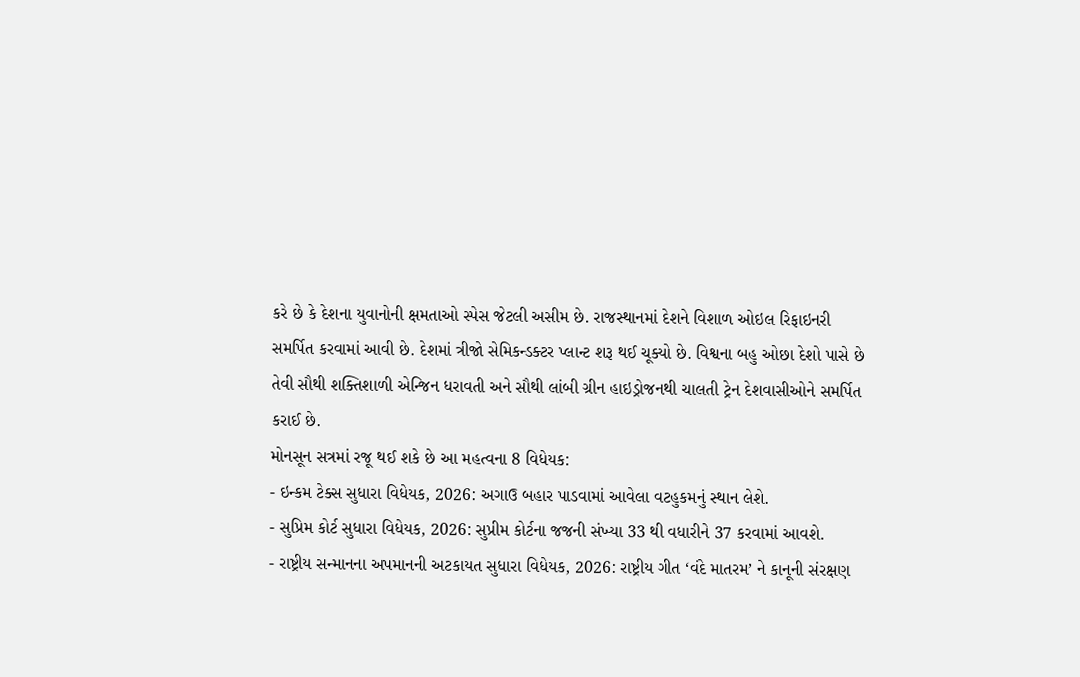કરે છે કે દેશના યુવાનોની ક્ષમતાઓ સ્પેસ જેટલી અસીમ છે. રાજસ્થાનમાં દેશને વિશાળ ઓઇલ રિફાઇનરી સમર્પિત કરવામાં આવી છે. દેશમાં ત્રીજો સેમિકન્ડક્ટર પ્લાન્ટ શરૂ થઈ ચૂક્યો છે. વિશ્વના બહુ ઓછા દેશો પાસે છે તેવી સૌથી શક્તિશાળી એન્જિન ધરાવતી અને સૌથી લાંબી ગ્રીન હાઇડ્રોજનથી ચાલતી ટ્રેન દેશવાસીઓને સમર્પિત કરાઈ છે.
મોનસૂન સત્રમાં રજૂ થઈ શકે છે આ મહત્વના 8 વિધેયક:
- ઇન્કમ ટેક્સ સુધારા વિધેયક, 2026: અગાઉ બહાર પાડવામાં આવેલા વટહુકમનું સ્થાન લેશે.
- સુપ્રિમ કોર્ટ સુધારા વિધેયક, 2026: સુપ્રીમ કોર્ટના જજની સંખ્યા 33 થી વધારીને 37 કરવામાં આવશે.
- રાષ્ટ્રીય સન્માનના અપમાનની અટકાયત સુધારા વિધેયક, 2026: રાષ્ટ્રીય ગીત ‘વંદે માતરમ’ ને કાનૂની સંરક્ષણ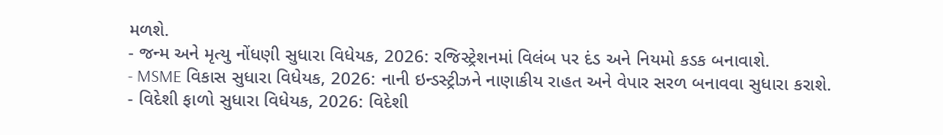મળશે.
- જન્મ અને મૃત્યુ નોંધણી સુધારા વિધેયક, 2026: રજિસ્ટ્રેશનમાં વિલંબ પર દંડ અને નિયમો કડક બનાવાશે.
- MSME વિકાસ સુધારા વિધેયક, 2026: નાની ઇન્ડસ્ટ્રીઝને નાણાકીય રાહત અને વેપાર સરળ બનાવવા સુધારા કરાશે.
- વિદેશી ફાળો સુધારા વિધેયક, 2026: વિદેશી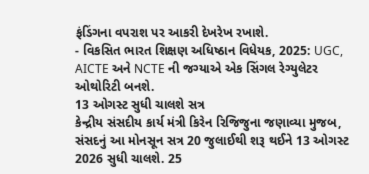ફંડિંગના વપરાશ પર આકરી દેખરેખ રખાશે.
- વિકસિત ભારત શિક્ષણ અધિષ્ઠાન વિધેયક, 2025: UGC, AICTE અને NCTE ની જગ્યાએ એક સિંગલ રેગ્યુલેટર ઓથોરિટી બનશે.
13 ઓગસ્ટ સુધી ચાલશે સત્ર
કેન્દ્રીય સંસદીય કાર્ય મંત્રી કિરેન રિજિજુના જણાવ્યા મુજબ, સંસદનું આ મોનસૂન સત્ર 20 જુલાઈથી શરૂ થઈને 13 ઓગસ્ટ 2026 સુધી ચાલશે. 25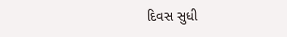દિવસ સુધી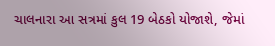ચાલનારા આ સત્રમાં કુલ 19 બેઠકો યોજાશે, જેમાં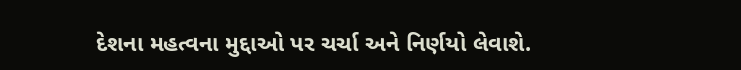દેશના મહત્વના મુદ્દાઓ પર ચર્ચા અને નિર્ણયો લેવાશે.